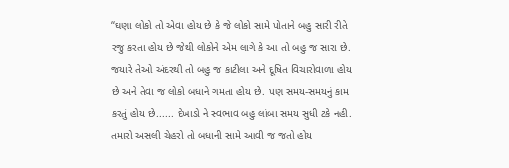‘‘ઘણા લોકો તો એવા હોય છે કે જે લોકો સામે પોતાને બહુ સારી રીતે રજુ કરતા હોય છે જેથી લોકોને એમ લાગે કે આ તો બહુ જ સારા છે. જયારે તેઓ અંદરથી તો બહુ જ કાટીલા અને દૂષિત વિચારોવાળા હોય છે અને તેવા જ લોકો બધાને ગમતા હોય છે. પણ સમય-સમયનું કામ કરતું હોય છે...... દેખાડો ને સ્વભાવ બહુ લાંબા સમય સુધી ટકે નહી. તમારો અસલી ચેહરો તો બધાની સામે આવી જ જતો હોય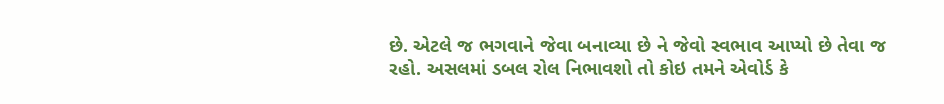છે. એટલે જ ભગવાને જેવા બનાવ્યા છે ને જેવો સ્વભાવ આપ્યો છે તેવા જ રહો. અસલમાં ડબલ રોલ નિભાવશો તો કોઇ તમને એવોર્ડ કે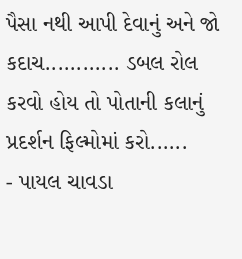પૈસા નથી આપી દેવાનું અને જો કદાચ............ ડબલ રોલ કરવો હોય તો પોતાની કલાનું પ્રદર્શન ફિલ્મોમાં કરો......
- પાયલ ચાવડા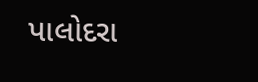પાલોદરા